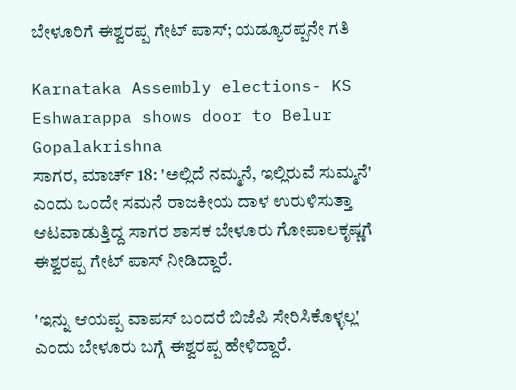ಬೇಳೂರಿಗೆ ಈಶ್ವರಪ್ಪ ಗೇಟ್ ಪಾಸ್; ಯಡ್ಯೂರಪ್ಪನೇ ಗತಿ

Karnataka Assembly elections- KS Eshwarappa shows door to Belur Gopalakrishna
ಸಾಗರ, ಮಾರ್ಚ್ 18: 'ಅಲ್ಲಿದೆ ನಮ್ಮನೆ, ಇಲ್ಲಿರುವೆ ಸುಮ್ಮನೆ' ಎಂದು ಒಂದೇ ಸಮನೆ ರಾಜಕೀಯ ದಾಳ ಉರುಳಿಸುತ್ತಾ ಆಟವಾಡುತ್ತಿದ್ದ ಸಾಗರ ಶಾಸಕ ಬೇಳೂರು ಗೋಪಾಲಕೃಷ್ಣಗೆ ಈಶ್ವರಪ್ಪ ಗೇಟ್ ಪಾಸ್ ನೀಡಿದ್ದಾರೆ.

'ಇನ್ನು ಆಯಪ್ಪ ವಾಪಸ್ ಬಂದರೆ ಬಿಜೆಪಿ ಸೇರಿಸಿಕೊಳ್ಳಲ್ಲ' ಎಂದು ಬೇಳೂರು ಬಗ್ಗೆ ಈಶ್ವರಪ್ಪ ಹೇಳಿದ್ದಾರೆ.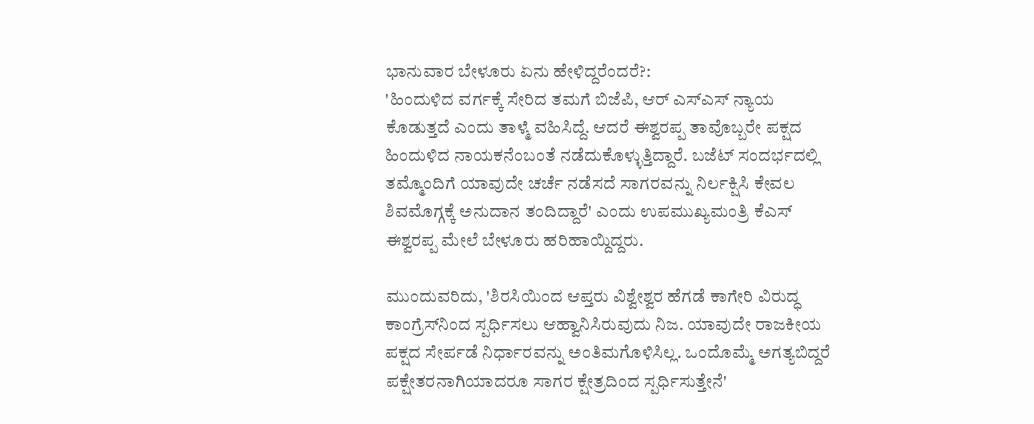ಭಾನುವಾರ ಬೇಳೂರು ಏನು ಹೇಳಿದ್ದರೆಂದರೆ?:
'ಹಿಂದುಳಿದ ವರ್ಗಕ್ಕೆ ಸೇರಿದ ತಮಗೆ ಬಿಜೆಪಿ, ಆರ್ ಎಸ್ಎಸ್ ನ್ಯಾಯ ಕೊಡುತ್ತದೆ ಎಂದು ತಾಳ್ಮೆ ವಹಿಸಿದ್ದೆ. ಆದರೆ ಈಶ್ವರಪ್ಪ ತಾವೊಬ್ಬರೇ ಪಕ್ಷದ ಹಿಂದುಳಿದ ನಾಯಕನೆಂಬಂತೆ ನಡೆದುಕೊಳ್ಳುತ್ತಿದ್ದಾರೆ. ಬಜೆಟ್‌ ಸಂದರ್ಭದಲ್ಲಿ ತಮ್ಮೊಂದಿಗೆ ಯಾವುದೇ ಚರ್ಚೆ ನಡೆಸದೆ ಸಾಗರವನ್ನು ನಿರ್ಲಕ್ಷಿಸಿ ಕೇವಲ ಶಿವಮೊಗ್ಗಕ್ಕೆ ಅನುದಾನ ತಂದಿದ್ದಾರೆ' ಎಂದು ಉಪಮುಖ್ಯಮಂತ್ರಿ ಕೆಎಸ್ ಈಶ್ವರಪ್ಪ ಮೇಲೆ ಬೇಳೂರು ಹರಿಹಾಯ್ದಿದ್ದರು.

ಮುಂದುವರಿದು, 'ಶಿರಸಿಯಿಂದ ಆಪ್ತರು ವಿಶ್ವೇಶ್ವರ ಹೆಗಡೆ ಕಾಗೇರಿ ವಿರುದ್ಧ ಕಾಂಗ್ರೆಸ್‌ನಿಂದ ಸ್ಪರ್ಧಿಸಲು ಆಹ್ವಾನಿಸಿರುವುದು ನಿಜ. ಯಾವುದೇ ರಾಜಕೀಯ ಪಕ್ಷದ ಸೇರ್ಪಡೆ ನಿರ್ಧಾರವನ್ನು ಅಂತಿಮಗೊಳಿಸಿಲ್ಲ. ಒಂದೊಮ್ಮೆ ಅಗತ್ಯಬಿದ್ದರೆ ಪಕ್ಷೇತರನಾಗಿಯಾದರೂ ಸಾಗರ ಕ್ಷೇತ್ರದಿಂದ ಸ್ಪರ್ಧಿಸುತ್ತೇನೆ'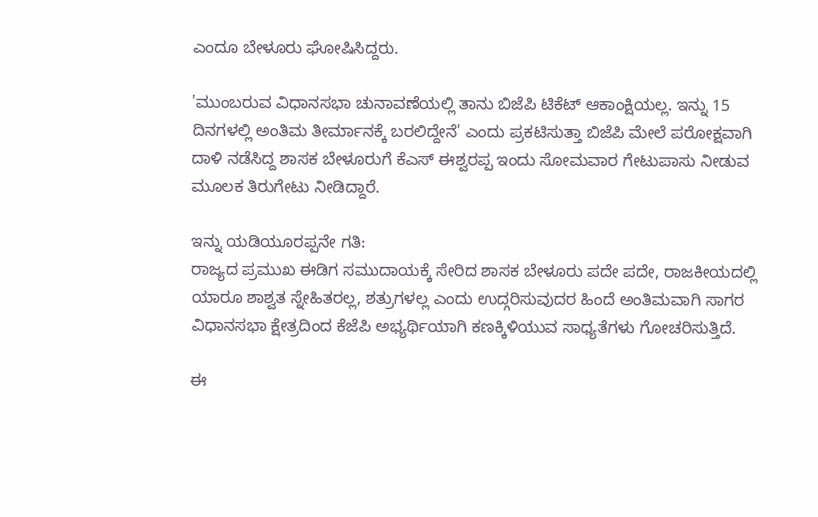ಎಂದೂ ಬೇಳೂರು ಘೋಷಿಸಿದ್ದರು.

'ಮುಂಬರುವ ವಿಧಾನಸಭಾ ಚುನಾವಣೆಯಲ್ಲಿ ತಾನು ಬಿಜೆಪಿ ಟಿಕೆಟ್‌ ಆಕಾಂಕ್ಷಿಯಲ್ಲ. ಇನ್ನು 15 ದಿನಗಳಲ್ಲಿ ಅಂತಿಮ ತೀರ್ಮಾನಕ್ಕೆ ಬರಲಿದ್ದೇನೆ' ಎಂದು ಪ್ರಕಟಿಸುತ್ತಾ ಬಿಜೆಪಿ ಮೇಲೆ ಪರೋಕ್ಷವಾಗಿ ದಾಳಿ ನಡೆಸಿದ್ದ ಶಾಸಕ ಬೇಳೂರುಗೆ ಕೆಎಸ್ ಈಶ್ವರಪ್ಪ ಇಂದು ಸೋಮವಾರ ಗೇಟುಪಾಸು ನೀಡುವ ಮೂಲಕ ತಿರುಗೇಟು ನೀಡಿದ್ದಾರೆ.

ಇನ್ನು ಯಡಿಯೂರಪ್ಪನೇ ಗತಿ:
ರಾಜ್ಯದ ಪ್ರಮುಖ ಈಡಿಗ ಸಮುದಾಯಕ್ಕೆ ಸೇರಿದ ಶಾಸಕ ಬೇಳೂರು ಪದೇ ಪದೇ, ರಾಜಕೀಯದಲ್ಲಿ ಯಾರೂ ಶಾಶ್ವತ ಸ್ನೇಹಿತರಲ್ಲ, ಶತ್ರುಗಳಲ್ಲ ಎಂದು ಉದ್ಗರಿಸುವುದರ ಹಿಂದೆ ಅಂತಿಮವಾಗಿ ಸಾಗರ ವಿಧಾನಸಭಾ ಕ್ಷೇತ್ರದಿಂದ ಕೆಜೆಪಿ ಅಭ್ಯರ್ಥಿಯಾಗಿ ಕಣಕ್ಕಿಳಿಯುವ ಸಾಧ್ಯತೆಗಳು ಗೋಚರಿಸುತ್ತಿದೆ.

ಈ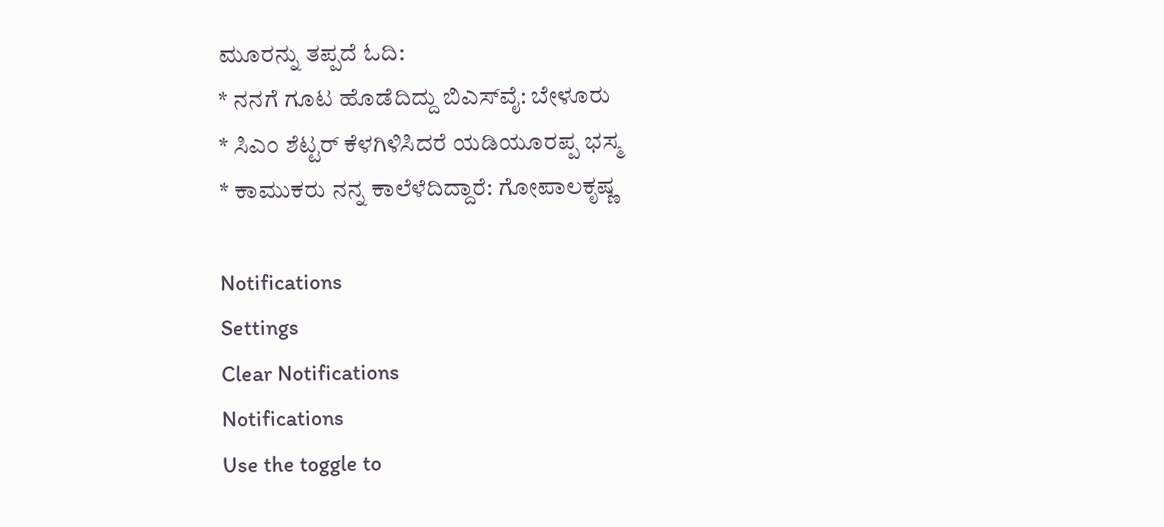ಮೂರನ್ನು ತಪ್ಪದೆ ಓದಿ:
* ನನಗೆ ಗೂಟ ಹೊಡೆದಿದ್ದು ಬಿಎಸ್‌ವೈ: ಬೇಳೂರು
* ಸಿಎಂ ಶೆಟ್ಟರ್ ಕೆಳಗಿಳಿಸಿದರೆ ಯಡಿಯೂರಪ್ಪ ಭಸ್ಮ
* ಕಾಮುಕರು ನನ್ನ ಕಾಲೆಳೆದಿದ್ದಾರೆ: ಗೋಪಾಲಕೃಷ್ಣ

Notifications
Settings
Clear Notifications
Notifications
Use the toggle to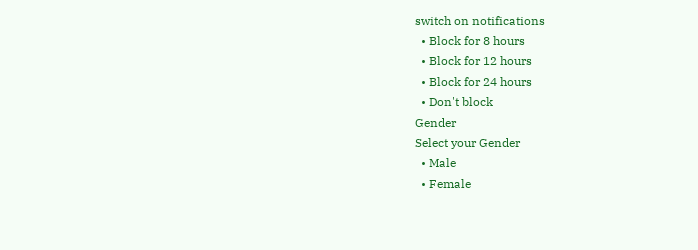switch on notifications
  • Block for 8 hours
  • Block for 12 hours
  • Block for 24 hours
  • Don't block
Gender
Select your Gender
  • Male
  • Female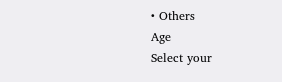• Others
Age
Select your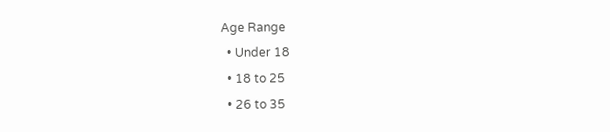Age Range
  • Under 18
  • 18 to 25
  • 26 to 35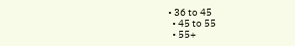• 36 to 45
  • 45 to 55
  • 55+